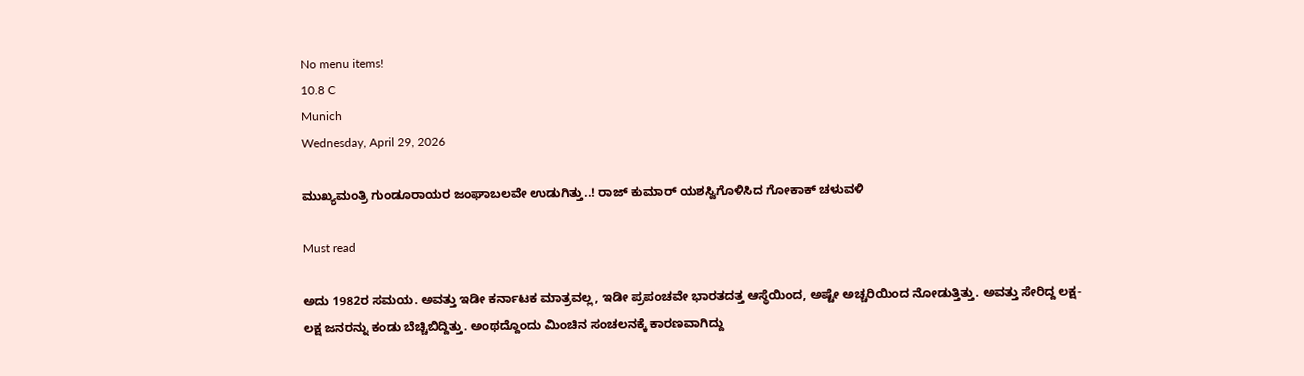No menu items!
10.8 C
Munich
Wednesday, April 29, 2026

ಮುಖ್ಯಮಂತ್ರಿ ಗುಂಡೂರಾಯರ ಜಂಘಾಬಲವೇ ಉಡುಗಿತ್ತು..! ರಾಜ್ ಕುಮಾರ್ ಯಶಸ್ವಿಗೊಳಿಸಿದ ಗೋಕಾಕ್ ಚಳುವಳಿ

Must read

ಅದು 1982ರ ಸಮಯ. ಅವತ್ತು ಇಡೀ ಕರ್ನಾಟಕ ಮಾತ್ರವಲ್ಲ, ಇಡೀ ಪ್ರಪಂಚವೇ ಭಾರತದತ್ತ ಆಸ್ಥೆಯಿಂದ, ಅಷ್ಟೇ ಅಚ್ಚರಿಯಿಂದ ನೋಡುತ್ತಿತ್ತು. ಅವತ್ತು ಸೇರಿದ್ದ ಲಕ್ಷ-ಲಕ್ಷ ಜನರನ್ನು ಕಂಡು ಬೆಚ್ಚಿಬಿದ್ದಿತ್ತು. ಅಂಥದ್ದೊಂದು ಮಿಂಚಿನ ಸಂಚಲನಕ್ಕೆ ಕಾರಣವಾಗಿದ್ದು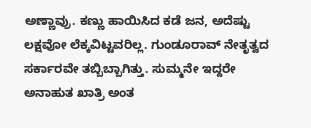ಅಣ್ಣಾವ್ರು. ಕಣ್ಣು ಹಾಯಿಸಿದ ಕಡೆ ಜನ, ಅದೆಷ್ಟು ಲಕ್ಷವೋ ಲೆಕ್ಕವಿಟ್ಟವರಿಲ್ಲ. ಗುಂಡೂರಾವ್ ನೇತೃತ್ವದ ಸರ್ಕಾರವೇ ತಬ್ಬಿಬ್ಬಾಗಿತ್ತು. ಸುಮ್ಮನೇ ಇದ್ದರೇ ಅನಾಹುತ ಖಾತ್ರಿ ಅಂತ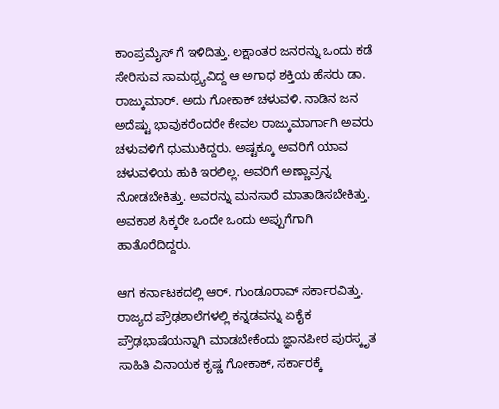ಕಾಂಪ್ರಮೈಸ್ ಗೆ ಇಳಿದಿತ್ತು. ಲಕ್ಷಾಂತರ ಜನರನ್ನು ಒಂದು ಕಡೆ ಸೇರಿಸುವ ಸಾಮಥ್ರ್ಯವಿದ್ದ ಆ ಅಗಾಧ ಶಕ್ತಿಯ ಹೆಸರು ಡಾ. ರಾಜ್ಕುಮಾರ್. ಅದು ಗೋಕಾಕ್ ಚಳುವಳಿ. ನಾಡಿನ ಜನ ಅದೆಷ್ಟು ಭಾವುಕರೆಂದರೇ ಕೇವಲ ರಾಜ್ಕುಮಾರ್ಗಾಗಿ ಅವರು ಚಳುವಳಿಗೆ ಧುಮುಕಿದ್ದರು. ಅಷ್ಟಕ್ಕೂ ಅವರಿಗೆ ಯಾವ ಚಳುವಳಿಯ ಹುಕಿ ಇರಲಿಲ್ಲ. ಅವರಿಗೆ ಅಣ್ಣಾವ್ರನ್ನ ನೋಡಬೇಕಿತ್ತು. ಅವರನ್ನು ಮನಸಾರೆ ಮಾತಾಡಿಸಬೇಕಿತ್ತು. ಅವಕಾಶ ಸಿಕ್ಕರೇ ಒಂದೇ ಒಂದು ಅಪ್ಪುಗೆಗಾಗಿ ಹಾತೊರೆದಿದ್ದರು.

ಆಗ ಕರ್ನಾಟಕದಲ್ಲಿ ಆರ್. ಗುಂಡೂರಾವ್ ಸರ್ಕಾರವಿತ್ತು. ರಾಜ್ಯದ ಪ್ರೌಢಶಾಲೆಗಳಲ್ಲಿ ಕನ್ನಡವನ್ನು ಏಕೈಕ ಪ್ರೌಢಭಾಷೆಯನ್ನಾಗಿ ಮಾಡಬೇಕೆಂದು ಜ್ಞಾನಪೀಠ ಪುರಸ್ಕೃತ ಸಾಹಿತಿ ವಿನಾಯಕ ಕೃಷ್ಣ ಗೋಕಾಕ್, ಸರ್ಕಾರಕ್ಕೆ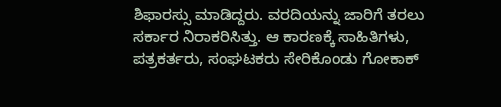ಶಿಫಾರಸ್ಸು ಮಾಡಿದ್ದರು. ವರದಿಯನ್ನು ಜಾರಿಗೆ ತರಲು ಸರ್ಕಾರ ನಿರಾಕರಿಸಿತ್ತು. ಆ ಕಾರಣಕ್ಕೆ ಸಾಹಿತಿಗಳು, ಪತ್ರಕರ್ತರು, ಸಂಘಟಕರು ಸೇರಿಕೊಂಡು ಗೋಕಾಕ್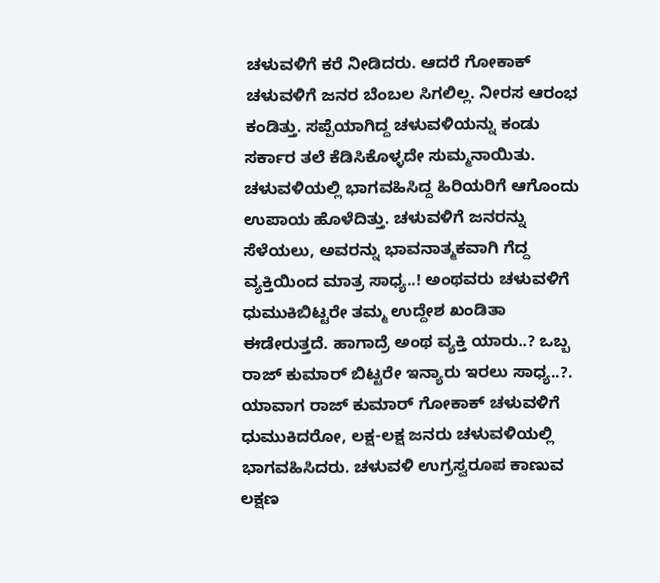ಚಳುವಳಿಗೆ ಕರೆ ನೀಡಿದರು. ಆದರೆ ಗೋಕಾಕ್ ಚಳುವಳಿಗೆ ಜನರ ಬೆಂಬಲ ಸಿಗಲಿಲ್ಲ. ನೀರಸ ಆರಂಭ ಕಂಡಿತ್ತು. ಸಪ್ಪೆಯಾಗಿದ್ದ ಚಳುವಳಿಯನ್ನು ಕಂಡು ಸರ್ಕಾರ ತಲೆ ಕೆಡಿಸಿಕೊಳ್ಳದೇ ಸುಮ್ಮನಾಯಿತು. ಚಳುವಳಿಯಲ್ಲಿ ಭಾಗವಹಿಸಿದ್ದ ಹಿರಿಯರಿಗೆ ಆಗೊಂದು ಉಪಾಯ ಹೊಳೆದಿತ್ತು. ಚಳುವಳಿಗೆ ಜನರನ್ನು ಸೆಳೆಯಲು, ಅವರನ್ನು ಭಾವನಾತ್ಮಕವಾಗಿ ಗೆದ್ದ ವ್ಯಕ್ತಿಯಿಂದ ಮಾತ್ರ ಸಾಧ್ಯ..! ಅಂಥವರು ಚಳುವಳಿಗೆ ಧುಮುಕಿಬಿಟ್ಟರೇ ತಮ್ಮ ಉದ್ದೇಶ ಖಂಡಿತಾ ಈಡೇರುತ್ತದೆ. ಹಾಗಾದ್ರೆ ಅಂಥ ವ್ಯಕ್ತಿ ಯಾರು..? ಒಬ್ಬ ರಾಜ್ ಕುಮಾರ್ ಬಿಟ್ಟರೇ ಇನ್ಯಾರು ಇರಲು ಸಾಧ್ಯ..?. ಯಾವಾಗ ರಾಜ್ ಕುಮಾರ್ ಗೋಕಾಕ್ ಚಳುವಳಿಗೆ ಧುಮುಕಿದರೋ, ಲಕ್ಷ-ಲಕ್ಷ ಜನರು ಚಳುವಳಿಯಲ್ಲಿ ಭಾಗವಹಿಸಿದರು. ಚಳುವಳಿ ಉಗ್ರಸ್ವರೂಪ ಕಾಣುವ ಲಕ್ಷಣ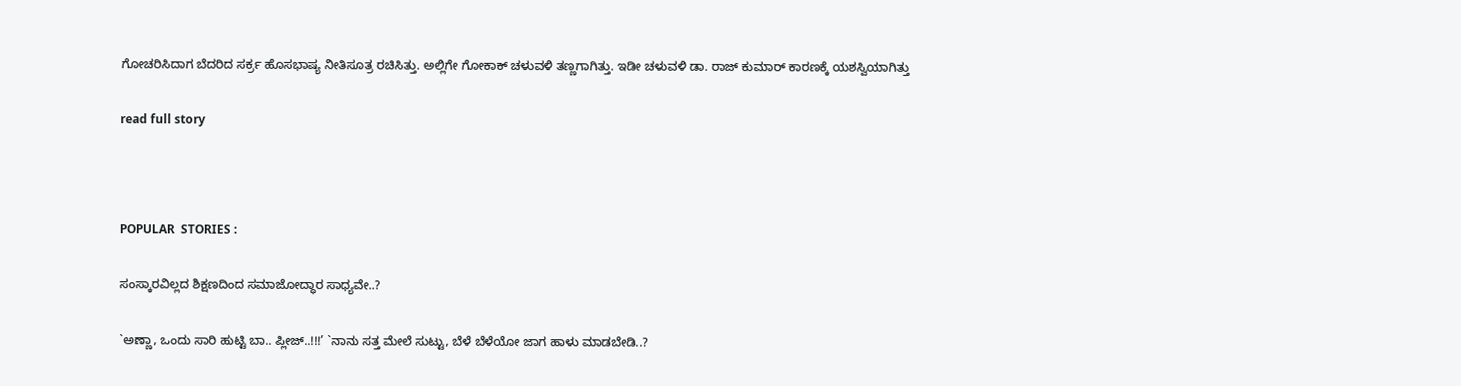ಗೋಚರಿಸಿದಾಗ ಬೆದರಿದ ಸರ್ಕ್ರ ಹೊಸಭಾಷ್ಯ ನೀತಿಸೂತ್ರ ರಚಿಸಿತ್ತು. ಅಲ್ಲಿಗೇ ಗೋಕಾಕ್ ಚಳುವಳಿ ತಣ್ಣಗಾಗಿತ್ತು. ಇಡೀ ಚಳುವಳಿ ಡಾ. ರಾಜ್ ಕುಮಾರ್ ಕಾರಣಕ್ಕೆ ಯಶಸ್ವಿಯಾಗಿತ್ತು

read full story



POPULAR  STORIES :

ಸಂಸ್ಕಾರವಿಲ್ಲದ ಶಿಕ್ಷಣದಿಂದ ಸಮಾಜೋದ್ಧಾರ ಸಾಧ್ಯವೇ..?

`ಅಣ್ಣಾ, ಒಂದು ಸಾರಿ ಹುಟ್ಟಿ ಬಾ.. ಪ್ಲೀಜ್..!!!’ `ನಾನು ಸತ್ತ ಮೇಲೆ ಸುಟ್ಟು, ಬೆಳೆ ಬೆಳೆಯೋ ಜಾಗ ಹಾಳು ಮಾಡಬೇಡಿ..?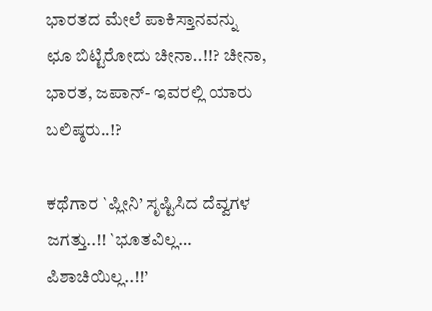ಭಾರತದ ಮೇಲೆ ಪಾಕಿಸ್ತಾನವನ್ನು ಛೂ ಬಿಟ್ಟಿರೋದು ಚೀನಾ..!!? ಚೀನಾ, ಭಾರತ, ಜಪಾನ್- ಇವರಲ್ಲಿ ಯಾರು ಬಲಿಷ್ಠರು..!?

ಕಥೆಗಾರ `ಪ್ಲೀನಿ’ ಸೃಷ್ಟಿಸಿದ ದೆವ್ವಗಳ ಜಗತ್ತು..!! `ಭೂತವಿಲ್ಲ… ಪಿಶಾಚಿಯಿಲ್ಲ..!!’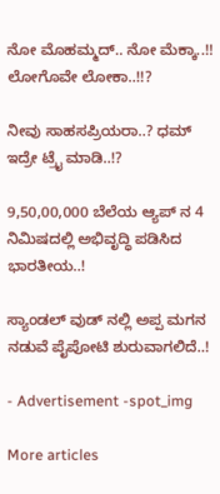ನೋ ಮೊಹಮ್ಮದ್.. ನೋ ಮೆಕ್ಕಾ..!! ಲೋಗೊವೇ ಲೋಕಾ..!!?

ನೀವು ಸಾಹಸಪ್ರಿಯರಾ..? ಧಮ್ ಇದ್ರೇ ಟ್ರೈ ಮಾಡಿ..!?

9,50,00,000 ಬೆಲೆಯ ಆ್ಯಪ್ ನ 4 ನಿಮಿಷದಲ್ಲಿ ಅಭಿವೃದ್ಧಿ ಪಡಿಸಿದ ಭಾರತೀಯ..!

ಸ್ಯಾಂಡಲ್ ವುಡ್ ನಲ್ಲಿ ಅಪ್ಪ ಮಗನ ನಡುವೆ ಪೈಪೋಟಿ ಶುರುವಾಗಲಿದೆ..!

- Advertisement -spot_img

More articles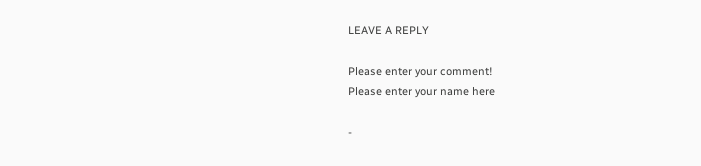LEAVE A REPLY

Please enter your comment!
Please enter your name here

-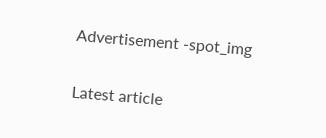Advertisement -spot_img

Latest article